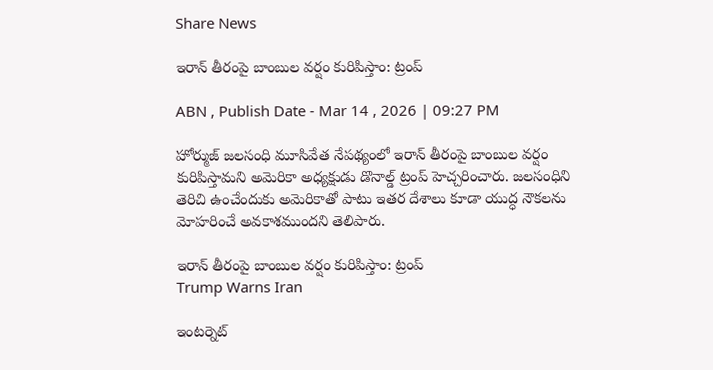Share News

ఇరాన్ తీరంపై బాంబుల వర్షం కురిపిస్తాం: ట్రంప్

ABN , Publish Date - Mar 14 , 2026 | 09:27 PM

హోర్ముజ్ జలసంధి మూసివేత నేపథ్యంలో ఇరాన్ తీరంపై బాంబుల వర్షం కురిపిస్తామని అమెరికా అధ్యక్షుడు డొనాల్డ్ ట్రంప్ హెచ్చరించారు. జలసంధిని తెరిచి ఉంచేందుకు అమెరికాతో పాటు ఇతర దేశాలు కూడా యుద్ధ నౌకలను మోహరించే అవకాశముందని తెలిపారు.

ఇరాన్ తీరంపై బాంబుల వర్షం కురిపిస్తాం: ట్రంప్
Trump Warns Iran

ఇంటర్నెట్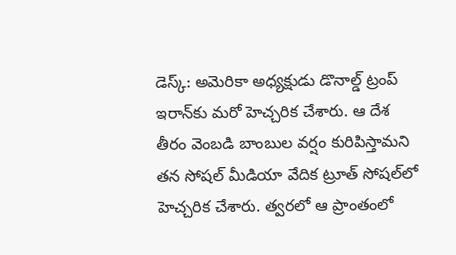డెస్క్: అమెరికా అధ్యక్షుడు డొనాల్డ్ ట్రంప్ ఇరాన్‌కు మరో హెచ్చరిక చేశారు. ఆ దేశ తీరం వెంబడి బాంబుల వర్షం కురిపిస్తామని తన సోషల్ మీడియా వేదిక ట్రూత్‌ సోషల్‌లో హెచ్చరిక చేశారు. త్వరలో ఆ ప్రాంతంలో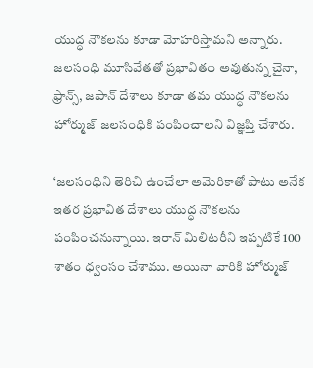యుద్ధ నౌకలను కూడా మోహరిస్తామని అన్నారు. జలసంధి మూసివేతతో ప్రభావితం అవుతున్న చైనా, ఫ్రాన్స్, జపాన్ దేశాలు కూడా తమ యుద్ధ నౌకలను హోర్ముజ్ జలసంధికి పంపించాలని విజ్ఞప్తి చేశారు.

‘జలసంధిని తెరిచి ఉంచేలా అమెరికాతో పాటు అనేక ఇతర ప్రభావిత దేశాలు యుద్ధ నౌకలను పంపించనున్నాయి. ఇరాన్ మిలిటరీని ఇప్పటికే 100 శాతం ధ్వంసం చేశాము. అయినా వారికి హోర్ముజ్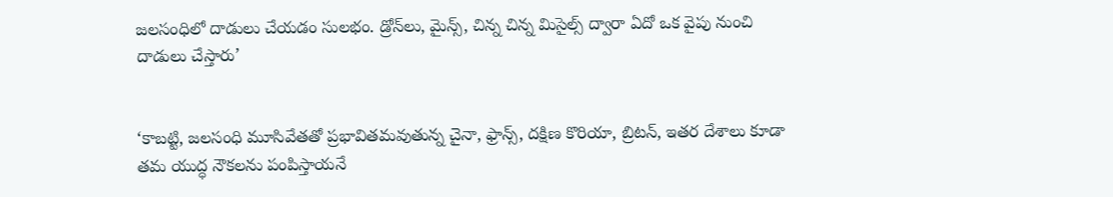జలసంధిలో దాడులు చేయడం సులభం. డ్రోన్‌లు, మైన్స్‌, చిన్న చిన్న మిసైల్స్ ద్వారా ఏదో ఒక వైపు నుంచి దాడులు చేస్తారు’


‘కాబట్టి, జలసంధి మూసివేతతో ప్రభావితమవుతున్న చైనా, ఫ్రాన్స్, దక్షిణ కొరియా, బ్రిటన్, ఇతర దేశాలు కూడా తమ యుద్ధ నౌకలను పంపిస్తాయనే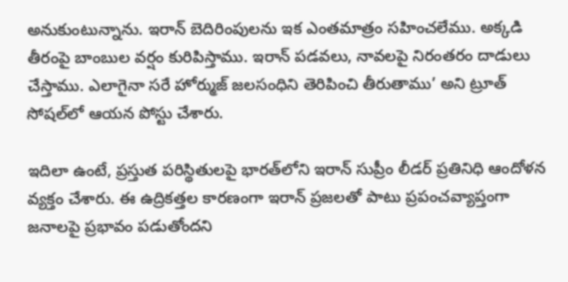అనుకుంటున్నాను. ఇరాన్ బెదిరింపులను ఇక ఎంతమాత్రం సహించలేము. అక్కడి తీరంపై బాంబుల వర్షం కురిపిస్తాము. ఇరాన్ పడవలు, నావలపై నిరంతరం దాడులు చేస్తాము. ఎలాగైనా సరే హోర్ముజ్ జలసంధిని తెరిపించి తీరుతాము’ అని ట్రూత్ సోషల్‌లో ఆయన పోస్టు చేశారు.

ఇదిలా ఉంటే, ప్రస్తుత పరిస్థితులపై భారత్‌లోని ఇరాన్ సుప్రీం లీడర్ ప్రతినిధి ఆందోళన వ్యక్తం చేశారు. ఈ ఉద్రికత్తల కారణంగా ఇరాన్ ప్రజలతో పాటు ప్రపంచవ్యాప్తంగా జనాలపై ప్రభావం పడుతోందని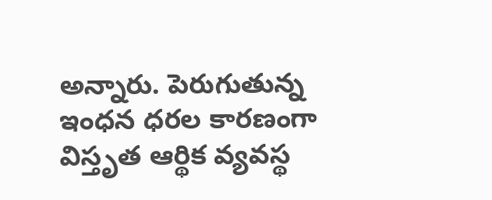అన్నారు. పెరుగుతున్న ఇంధన ధరల కారణంగా విస్తృత ఆర్థిక వ్యవస్థ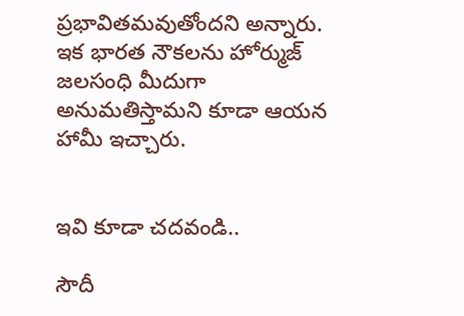ప్రభావితమవుతోందని అన్నారు. ఇక భారత నౌకలను హోర్ముజ్ జలసంధి మీదుగా అనుమతిస్తామని కూడా ఆయన హామీ ఇచ్చారు.


ఇవి కూడా చదవండి..

సౌదీ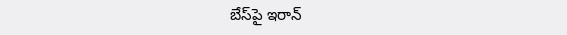బేస్‌పై ఇరాన్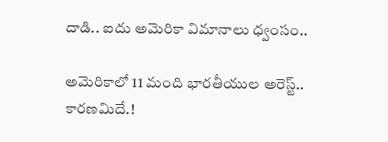దాడి.. ఐదు అమెరికా విమానాలు ధ్వంసం..

అమెరికాలో 11 మంది భారతీయుల అరెస్ట్.. కారణమిదే.!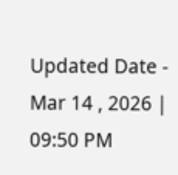Updated Date - Mar 14 , 2026 | 09:50 PM